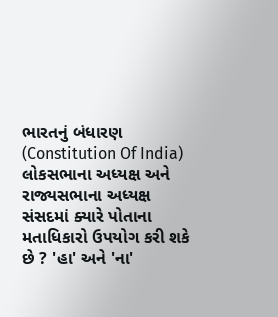ભારતનું બંધારણ (Constitution Of India) લોકસભાના અધ્યક્ષ અને રાજ્યસભાના અધ્યક્ષ સંસદમાં ક્યારે પોતાના મતાધિકારો ઉપયોગ કરી શકે છે ? 'હા' અને 'ના'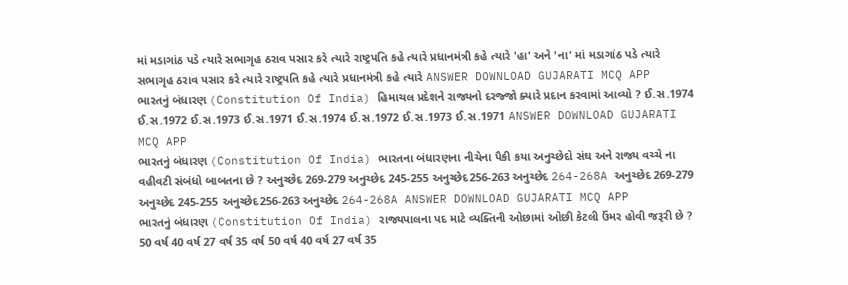માં મડાગાંઠ પડે ત્યારે સભાગૃહ ઠરાવ પસાર કરે ત્યારે રાષ્ટ્રપતિ કહે ત્યારે પ્રધાનમંત્રી કહે ત્યારે 'હા' અને 'ના' માં મડાગાંઠ પડે ત્યારે સભાગૃહ ઠરાવ પસાર કરે ત્યારે રાષ્ટ્રપતિ કહે ત્યારે પ્રધાનમંત્રી કહે ત્યારે ANSWER DOWNLOAD GUJARATI MCQ APP
ભારતનું બંધારણ (Constitution Of India) હિમાચલ પ્રદેશને રાજ્યનો દરજ્જો ક્યારે પ્રદાન કરવામાં આવ્યો ? ઈ.સ.1974 ઈ.સ.1972 ઈ.સ.1973 ઈ.સ.1971 ઈ.સ.1974 ઈ.સ.1972 ઈ.સ.1973 ઈ.સ.1971 ANSWER DOWNLOAD GUJARATI MCQ APP
ભારતનું બંધારણ (Constitution Of India) ભારતના બંધારણના નીચેના પૈકી કયા અનુચ્છેદો સંઘ અને રાજ્ય વચ્ચે ના વહીવટી સંબંધો બાબતના છે ? અનુચ્છેદ 269-279 અનુચ્છેદ 245-255 અનુચ્છેદ256-263 અનુચ્છેદ 264-268A અનુચ્છેદ 269-279 અનુચ્છેદ 245-255 અનુચ્છેદ256-263 અનુચ્છેદ 264-268A ANSWER DOWNLOAD GUJARATI MCQ APP
ભારતનું બંધારણ (Constitution Of India) રાજ્યપાલના પદ માટે વ્યક્તિની ઓછામાં ઓછી કેટલી ઉંમર હોવી જરૂરી છે ? 50 વર્ષ 40 વર્ષ 27 વર્ષ 35 વર્ષ 50 વર્ષ 40 વર્ષ 27 વર્ષ 35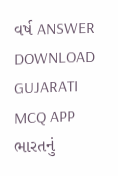વર્ષ ANSWER DOWNLOAD GUJARATI MCQ APP
ભારતનું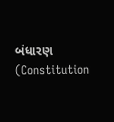બંધારણ (Constitution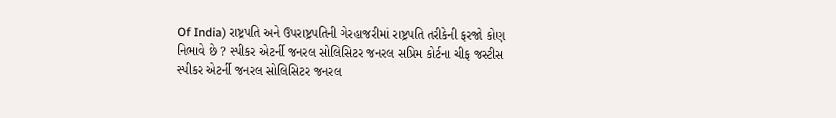Of India) રાષ્ટ્રપતિ અને ઉપરાષ્ટ્રપતિની ગેરહાજરીમાં રાષ્ટ્રપતિ તરીકેની ફરજો કોણ નિભાવે છે ? સ્પીકર એટર્ની જનરલ સોલિસિટર જનરલ સપ્રિમ કોર્ટના ચીફ જસ્ટીસ સ્પીકર એટર્ની જનરલ સોલિસિટર જનરલ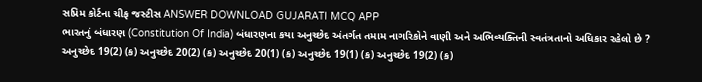સપ્રિમ કોર્ટના ચીફ જસ્ટીસ ANSWER DOWNLOAD GUJARATI MCQ APP
ભારતનું બંધારણ (Constitution Of India) બંધારણના કયા અનુચ્છેદ અંતર્ગત તમામ નાગરિકોને વાણી અને અભિવ્યક્તિની સ્વતંત્રતાનો અધિકાર રહેલો છે ? અનુચ્છેદ 19(2) (ક) અનુચ્છેદ 20(2) (ક) અનુચ્છેદ 20(1) (ક) અનુચ્છેદ 19(1) (ક) અનુચ્છેદ 19(2) (ક)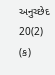અનુચ્છેદ 20(2) (ક)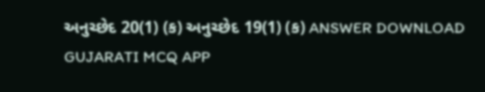અનુચ્છેદ 20(1) (ક) અનુચ્છેદ 19(1) (ક) ANSWER DOWNLOAD GUJARATI MCQ APP